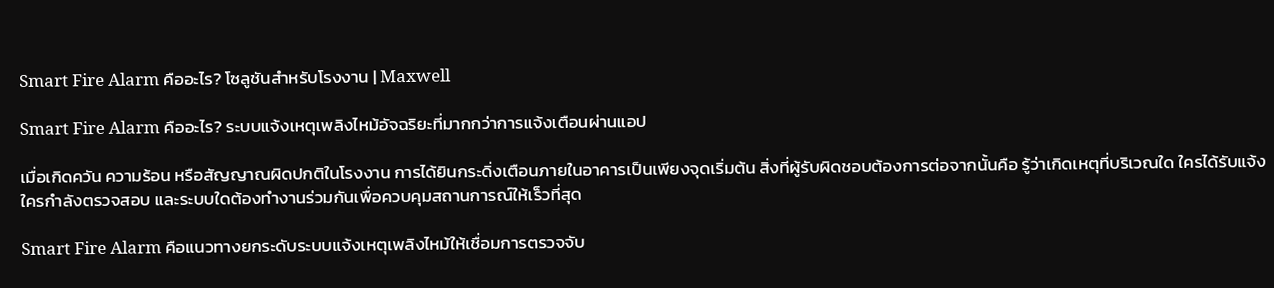Smart Fire Alarm คืออะไร? โซลูชันสำหรับโรงงาน | Maxwell

Smart Fire Alarm คืออะไร? ระบบแจ้งเหตุเพลิงไหม้อัจฉริยะที่มากกว่าการแจ้งเตือนผ่านแอป

เมื่อเกิดควัน ความร้อน หรือสัญญาณผิดปกติในโรงงาน การได้ยินกระดิ่งเตือนภายในอาคารเป็นเพียงจุดเริ่มต้น สิ่งที่ผู้รับผิดชอบต้องการต่อจากนั้นคือ รู้ว่าเกิดเหตุที่บริเวณใด ใครได้รับแจ้ง ใครกำลังตรวจสอบ และระบบใดต้องทำงานร่วมกันเพื่อควบคุมสถานการณ์ให้เร็วที่สุด

Smart Fire Alarm คือแนวทางยกระดับระบบแจ้งเหตุเพลิงไหม้ให้เชื่อมการตรวจจับ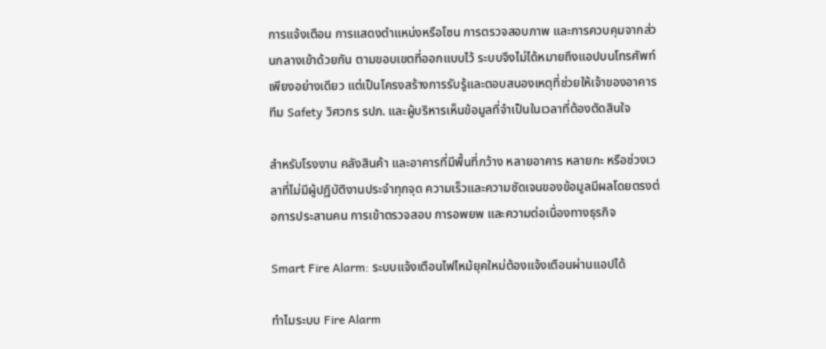การแจ้งเตือน การแสดงตำแหน่งหรือโซน การตรวจสอบภาพ และการควบคุมจากส่วนกลางเข้าด้วยกัน ตามขอบเขตที่ออกแบบไว้ ระบบจึงไม่ได้หมายถึงแอปบนโทรศัพท์เพียงอย่างเดียว แต่เป็นโครงสร้างการรับรู้และตอบสนองเหตุที่ช่วยให้เจ้าของอาคาร ทีม Safety วิศวกร รปภ. และผู้บริหารเห็นข้อมูลที่จำเป็นในเวลาที่ต้องตัดสินใจ

สำหรับโรงงาน คลังสินค้า และอาคารที่มีพื้นที่กว้าง หลายอาคาร หลายกะ หรือช่วงเวลาที่ไม่มีผู้ปฏิบัติงานประจำทุกจุด ความเร็วและความชัดเจนของข้อมูลมีผลโดยตรงต่อการประสานคน การเข้าตรวจสอบ การอพยพ และความต่อเนื่องทางธุรกิจ

Smart Fire Alarm: ระบบแจ้งเตือนไฟไหม้ยุคใหม่ต้องแจ้งเตือนผ่านแอปได้

ทำไมระบบ Fire Alarm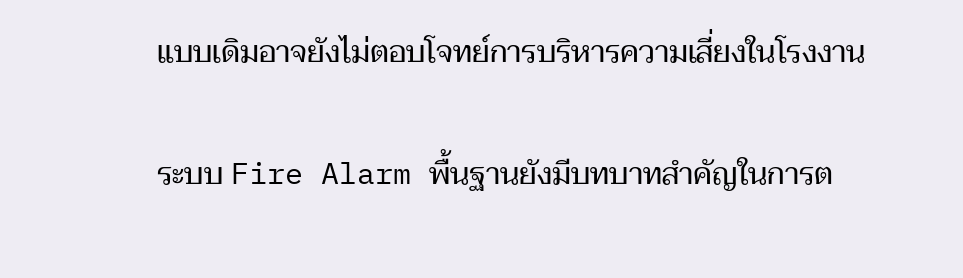แบบเดิมอาจยังไม่ตอบโจทย์การบริหารความเสี่ยงในโรงงาน

ระบบ Fire Alarm พื้นฐานยังมีบทบาทสำคัญในการต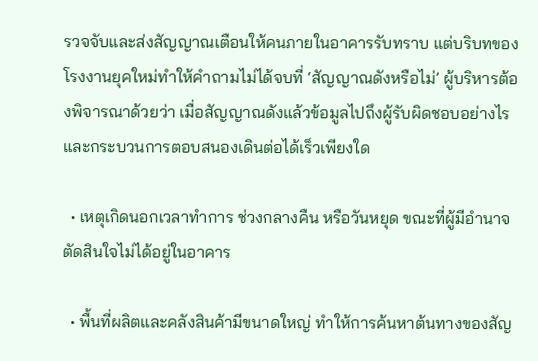รวจจับและส่งสัญญาณเตือนให้คนภายในอาคารรับทราบ แต่บริบทของโรงงานยุคใหม่ทำให้คำถามไม่ได้จบที่ ‘สัญญาณดังหรือไม่’ ผู้บริหารต้องพิจารณาด้วยว่า เมื่อสัญญาณดังแล้วข้อมูลไปถึงผู้รับผิดชอบอย่างไร และกระบวนการตอบสนองเดินต่อได้เร็วเพียงใด

  • เหตุเกิดนอกเวลาทำการ ช่วงกลางคืน หรือวันหยุด ขณะที่ผู้มีอำนาจตัดสินใจไม่ได้อยู่ในอาคาร

  • พื้นที่ผลิตและคลังสินค้ามีขนาดใหญ่ ทำให้การค้นหาต้นทางของสัญ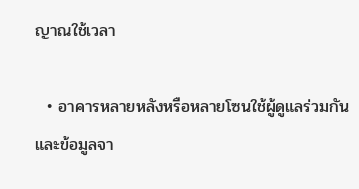ญาณใช้เวลา

  • อาคารหลายหลังหรือหลายโซนใช้ผู้ดูแลร่วมกัน และข้อมูลจา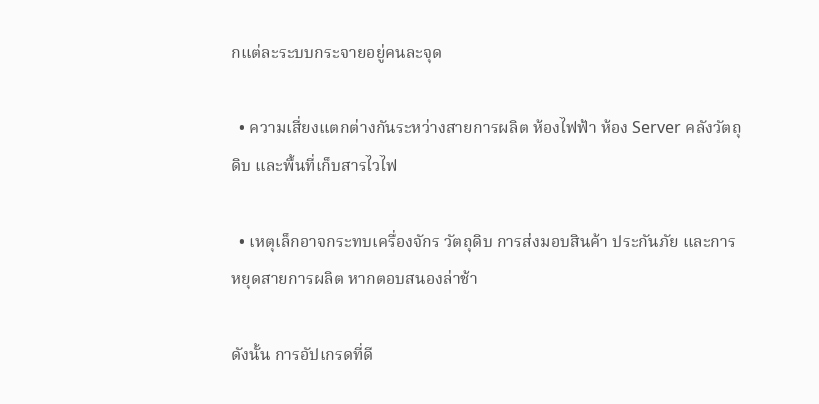กแต่ละระบบกระจายอยู่คนละจุด

  • ความเสี่ยงแตกต่างกันระหว่างสายการผลิต ห้องไฟฟ้า ห้อง Server คลังวัตถุดิบ และพื้นที่เก็บสารไวไฟ

  • เหตุเล็กอาจกระทบเครื่องจักร วัตถุดิบ การส่งมอบสินค้า ประกันภัย และการหยุดสายการผลิต หากตอบสนองล่าช้า

ดังนั้น การอัปเกรดที่ดี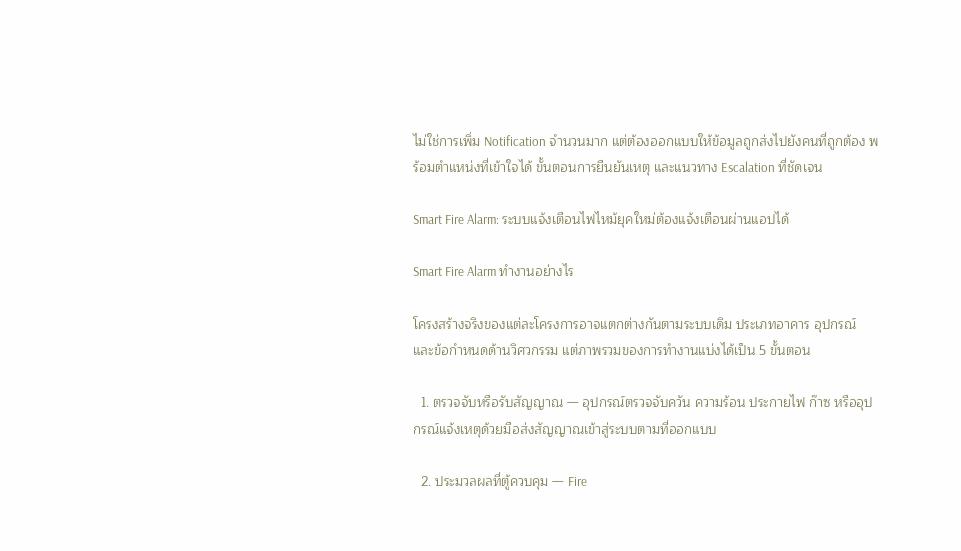ไม่ใช่การเพิ่ม Notification จำนวนมาก แต่ต้องออกแบบให้ข้อมูลถูกส่งไปยังคนที่ถูกต้อง พร้อมตำแหน่งที่เข้าใจได้ ขั้นตอนการยืนยันเหตุ และแนวทาง Escalation ที่ชัดเจน

Smart Fire Alarm: ระบบแจ้งเตือนไฟไหม้ยุคใหม่ต้องแจ้งเตือนผ่านแอปได้

Smart Fire Alarm ทำงานอย่างไร

โครงสร้างจริงของแต่ละโครงการอาจแตกต่างกันตามระบบเดิม ประเภทอาคาร อุปกรณ์ และข้อกำหนดด้านวิศวกรรม แต่ภาพรวมของการทำงานแบ่งได้เป็น 5 ขั้นตอน

  1. ตรวจจับหรือรับสัญญาณ — อุปกรณ์ตรวจจับควัน ความร้อน ประกายไฟ ก๊าซ หรืออุปกรณ์แจ้งเหตุด้วยมือส่งสัญญาณเข้าสู่ระบบตามที่ออกแบบ

  2. ประมวลผลที่ตู้ควบคุม — Fire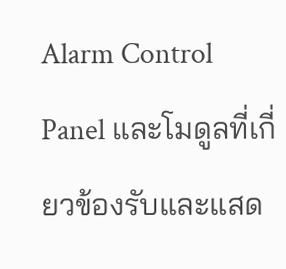Alarm Control Panel และโมดูลที่เกี่ยวข้องรับและแสด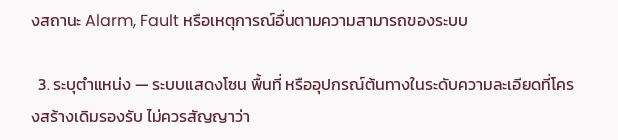งสถานะ Alarm, Fault หรือเหตุการณ์อื่นตามความสามารถของระบบ

  3. ระบุตำแหน่ง — ระบบแสดงโซน พื้นที่ หรืออุปกรณ์ต้นทางในระดับความละเอียดที่โครงสร้างเดิมรองรับ ไม่ควรสัญญาว่า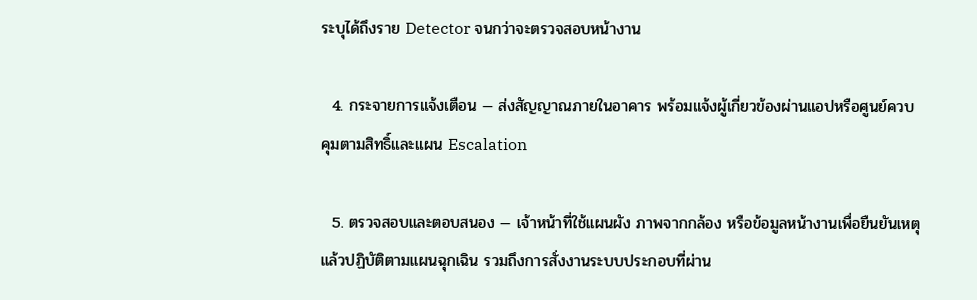ระบุได้ถึงราย Detector จนกว่าจะตรวจสอบหน้างาน

  4. กระจายการแจ้งเตือน — ส่งสัญญาณภายในอาคาร พร้อมแจ้งผู้เกี่ยวข้องผ่านแอปหรือศูนย์ควบคุมตามสิทธิ์และแผน Escalation

  5. ตรวจสอบและตอบสนอง — เจ้าหน้าที่ใช้แผนผัง ภาพจากกล้อง หรือข้อมูลหน้างานเพื่อยืนยันเหตุ แล้วปฏิบัติตามแผนฉุกเฉิน รวมถึงการสั่งงานระบบประกอบที่ผ่าน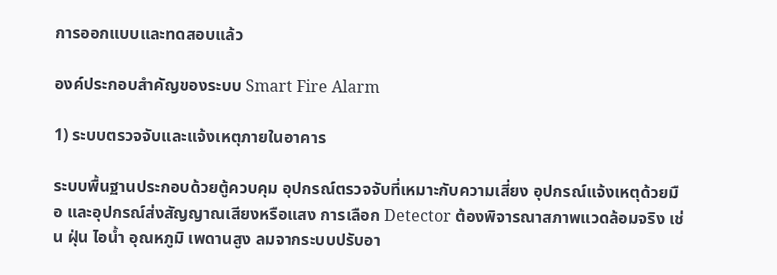การออกแบบและทดสอบแล้ว

องค์ประกอบสำคัญของระบบ Smart Fire Alarm

1) ระบบตรวจจับและแจ้งเหตุภายในอาคาร

ระบบพื้นฐานประกอบด้วยตู้ควบคุม อุปกรณ์ตรวจจับที่เหมาะกับความเสี่ยง อุปกรณ์แจ้งเหตุด้วยมือ และอุปกรณ์ส่งสัญญาณเสียงหรือแสง การเลือก Detector ต้องพิจารณาสภาพแวดล้อมจริง เช่น ฝุ่น ไอน้ำ อุณหภูมิ เพดานสูง ลมจากระบบปรับอา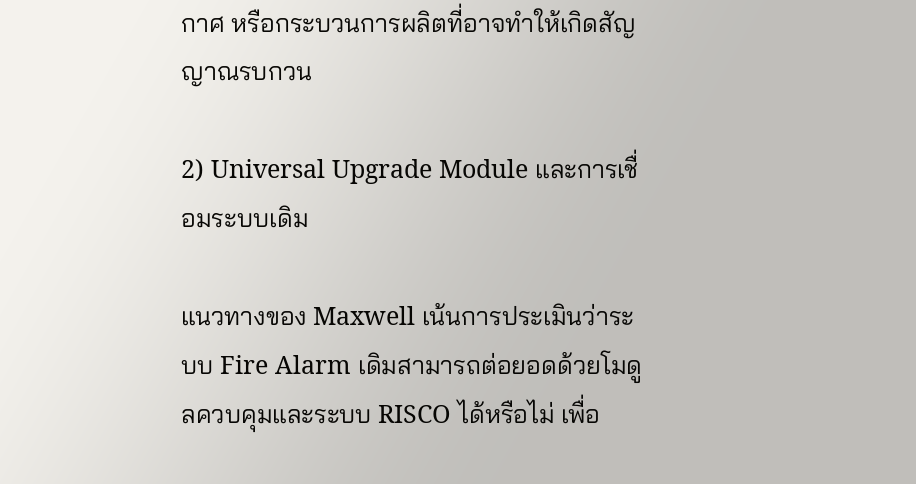กาศ หรือกระบวนการผลิตที่อาจทำให้เกิดสัญญาณรบกวน

2) Universal Upgrade Module และการเชื่อมระบบเดิม

แนวทางของ Maxwell เน้นการประเมินว่าระบบ Fire Alarm เดิมสามารถต่อยอดด้วยโมดูลควบคุมและระบบ RISCO ได้หรือไม่ เพื่อ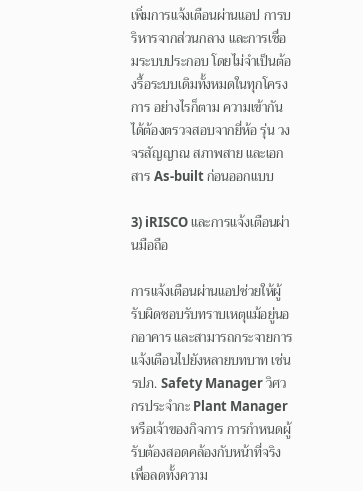เพิ่มการแจ้งเตือนผ่านแอป การบริหารจากส่วนกลาง และการเชื่อมระบบประกอบ โดยไม่จำเป็นต้องรื้อระบบเดิมทั้งหมดในทุกโครงการ อย่างไรก็ตาม ความเข้ากันได้ต้องตรวจสอบจากยี่ห้อ รุ่น วงจรสัญญาณ สภาพสาย และเอกสาร As-built ก่อนออกแบบ

3) iRISCO และการแจ้งเตือนผ่านมือถือ

การแจ้งเตือนผ่านแอปช่วยให้ผู้รับผิดชอบรับทราบเหตุแม้อยู่นอกอาคาร และสามารถกระจายการแจ้งเตือนไปยังหลายบทบาท เช่น รปภ. Safety Manager วิศวกรประจำกะ Plant Manager หรือเจ้าของกิจการ การกำหนดผู้รับต้องสอดคล้องกับหน้าที่จริง เพื่อลดทั้งความ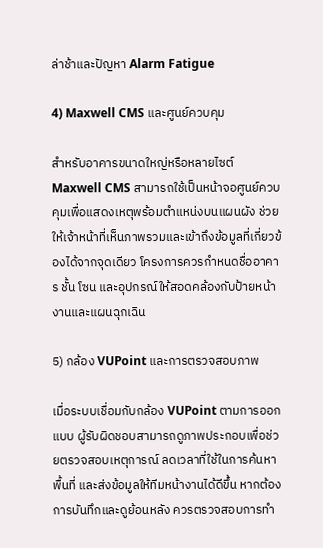ล่าช้าและปัญหา Alarm Fatigue

4) Maxwell CMS และศูนย์ควบคุม

สำหรับอาคารขนาดใหญ่หรือหลายไซต์ Maxwell CMS สามารถใช้เป็นหน้าจอศูนย์ควบคุมเพื่อแสดงเหตุพร้อมตำแหน่งบนแผนผัง ช่วยให้เจ้าหน้าที่เห็นภาพรวมและเข้าถึงข้อมูลที่เกี่ยวข้องได้จากจุดเดียว โครงการควรกำหนดชื่ออาคาร ชั้น โซน และอุปกรณ์ให้สอดคล้องกับป้ายหน้างานและแผนฉุกเฉิน

5) กล้อง VUPoint และการตรวจสอบภาพ

เมื่อระบบเชื่อมกับกล้อง VUPoint ตามการออกแบบ ผู้รับผิดชอบสามารถดูภาพประกอบเพื่อช่วยตรวจสอบเหตุการณ์ ลดเวลาที่ใช้ในการค้นหาพื้นที่ และส่งข้อมูลให้ทีมหน้างานได้ดีขึ้น หากต้องการบันทึกและดูย้อนหลัง ควรตรวจสอบการทำ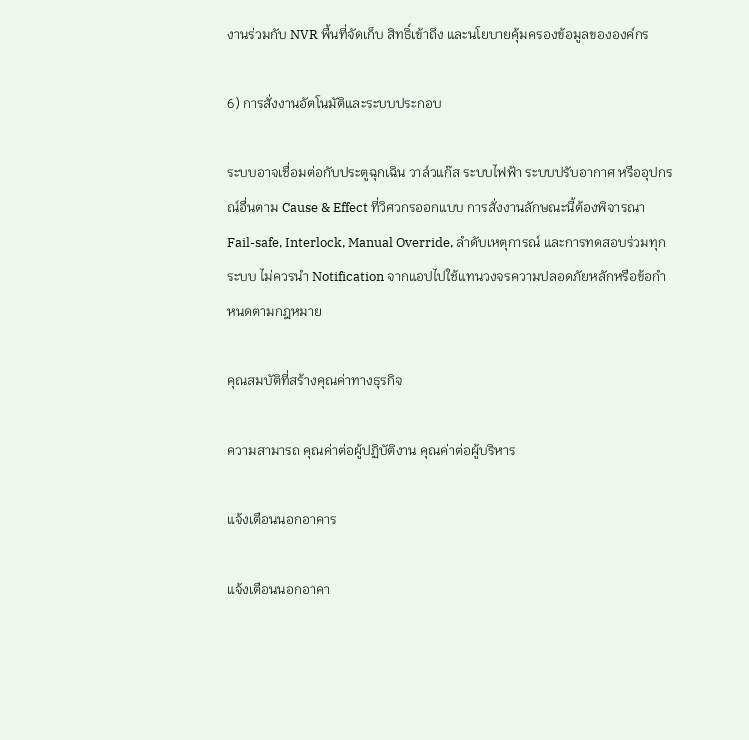งานร่วมกับ NVR พื้นที่จัดเก็บ สิทธิ์เข้าถึง และนโยบายคุ้มครองข้อมูลขององค์กร

6) การสั่งงานอัตโนมัติและระบบประกอบ

ระบบอาจเชื่อมต่อกับประตูฉุกเฉิน วาล์วแก๊ส ระบบไฟฟ้า ระบบปรับอากาศ หรืออุปกรณ์อื่นตาม Cause & Effect ที่วิศวกรออกแบบ การสั่งงานลักษณะนี้ต้องพิจารณา Fail-safe, Interlock, Manual Override, ลำดับเหตุการณ์ และการทดสอบร่วมทุกระบบ ไม่ควรนำ Notification จากแอปไปใช้แทนวงจรความปลอดภัยหลักหรือข้อกำหนดตามกฎหมาย

คุณสมบัติที่สร้างคุณค่าทางธุรกิจ

ความสามารถ คุณค่าต่อผู้ปฏิบัติงาน คุณค่าต่อผู้บริหาร

แจ้งเตือนนอกอาคาร

แจ้งเตือนนอกอาคา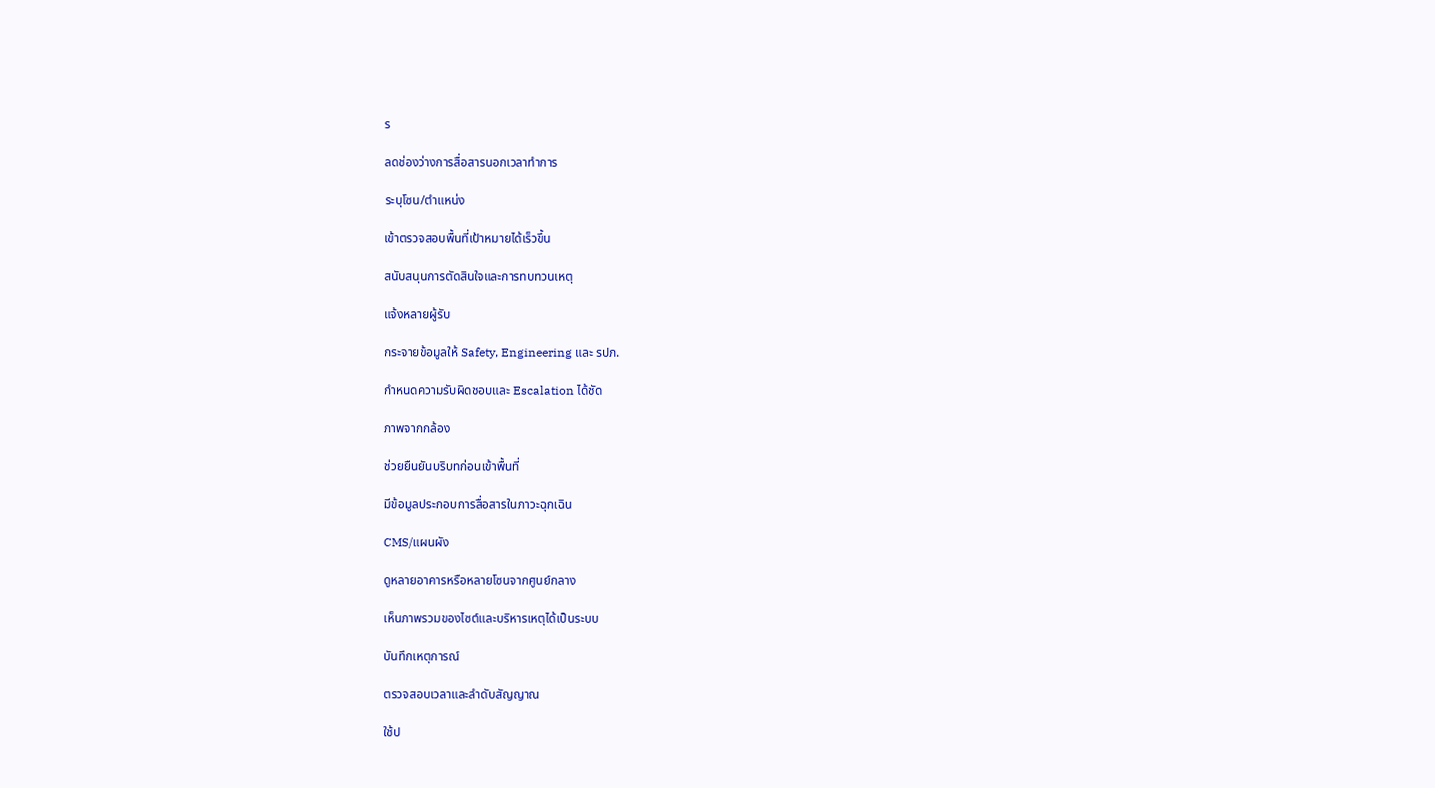ร

ลดช่องว่างการสื่อสารนอกเวลาทำการ

ระบุโซน/ตำแหน่ง

เข้าตรวจสอบพื้นที่เป้าหมายได้เร็วขึ้น

สนับสนุนการตัดสินใจและการทบทวนเหตุ

แจ้งหลายผู้รับ

กระจายข้อมูลให้ Safety, Engineering และ รปภ.

กำหนดความรับผิดชอบและ Escalation ได้ชัด

ภาพจากกล้อง

ช่วยยืนยันบริบทก่อนเข้าพื้นที่

มีข้อมูลประกอบการสื่อสารในภาวะฉุกเฉิน

CMS/แผนผัง

ดูหลายอาคารหรือหลายโซนจากศูนย์กลาง

เห็นภาพรวมของไซต์และบริหารเหตุได้เป็นระบบ

บันทึกเหตุการณ์

ตรวจสอบเวลาและลำดับสัญญาณ

ใช้ป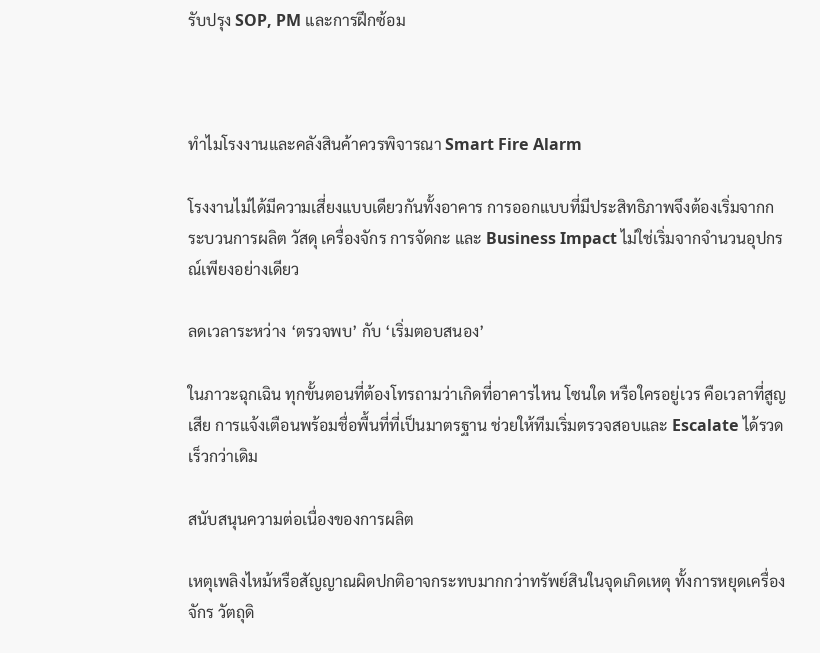รับปรุง SOP, PM และการฝึกซ้อม



ทำไมโรงงานและคลังสินค้าควรพิจารณา Smart Fire Alarm

โรงงานไม่ได้มีความเสี่ยงแบบเดียวกันทั้งอาคาร การออกแบบที่มีประสิทธิภาพจึงต้องเริ่มจากกระบวนการผลิต วัสดุ เครื่องจักร การจัดกะ และ Business Impact ไม่ใช่เริ่มจากจำนวนอุปกรณ์เพียงอย่างเดียว

ลดเวลาระหว่าง ‘ตรวจพบ’ กับ ‘เริ่มตอบสนอง’

ในภาวะฉุกเฉิน ทุกขั้นตอนที่ต้องโทรถามว่าเกิดที่อาคารไหน โซนใด หรือใครอยู่เวร คือเวลาที่สูญเสีย การแจ้งเตือนพร้อมชื่อพื้นที่ที่เป็นมาตรฐาน ช่วยให้ทีมเริ่มตรวจสอบและ Escalate ได้รวดเร็วกว่าเดิม

สนับสนุนความต่อเนื่องของการผลิต

เหตุเพลิงไหม้หรือสัญญาณผิดปกติอาจกระทบมากกว่าทรัพย์สินในจุดเกิดเหตุ ทั้งการหยุดเครื่องจักร วัตถุดิ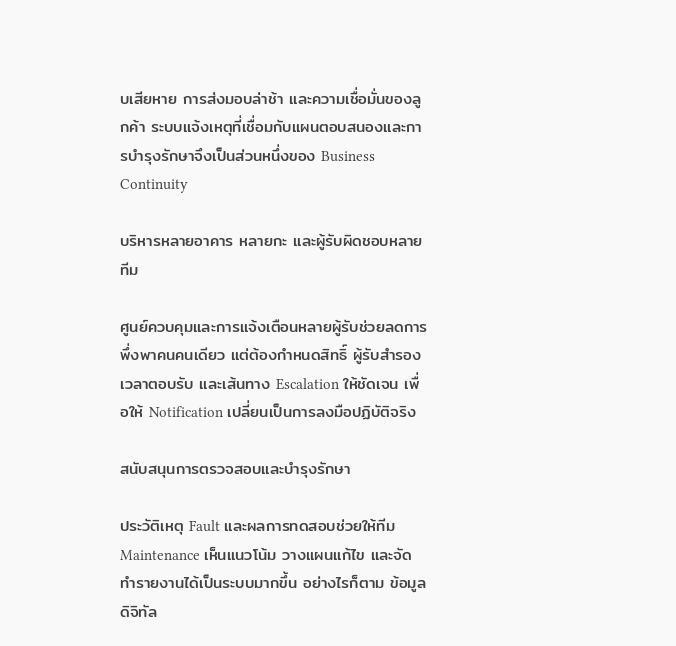บเสียหาย การส่งมอบล่าช้า และความเชื่อมั่นของลูกค้า ระบบแจ้งเหตุที่เชื่อมกับแผนตอบสนองและการบำรุงรักษาจึงเป็นส่วนหนึ่งของ Business Continuity

บริหารหลายอาคาร หลายกะ และผู้รับผิดชอบหลายทีม

ศูนย์ควบคุมและการแจ้งเตือนหลายผู้รับช่วยลดการพึ่งพาคนคนเดียว แต่ต้องกำหนดสิทธิ์ ผู้รับสำรอง เวลาตอบรับ และเส้นทาง Escalation ให้ชัดเจน เพื่อให้ Notification เปลี่ยนเป็นการลงมือปฏิบัติจริง

สนับสนุนการตรวจสอบและบำรุงรักษา

ประวัติเหตุ Fault และผลการทดสอบช่วยให้ทีม Maintenance เห็นแนวโน้ม วางแผนแก้ไข และจัดทำรายงานได้เป็นระบบมากขึ้น อย่างไรก็ตาม ข้อมูลดิจิทัล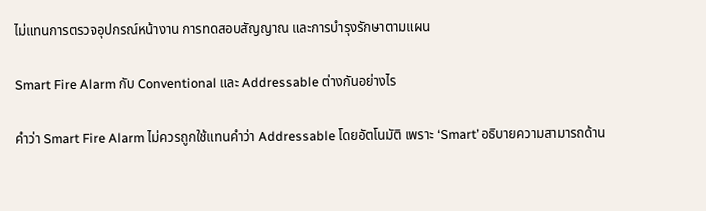ไม่แทนการตรวจอุปกรณ์หน้างาน การทดสอบสัญญาณ และการบำรุงรักษาตามแผน

Smart Fire Alarm กับ Conventional และ Addressable ต่างกันอย่างไร

คำว่า Smart Fire Alarm ไม่ควรถูกใช้แทนคำว่า Addressable โดยอัตโนมัติ เพราะ ‘Smart’ อธิบายความสามารถด้าน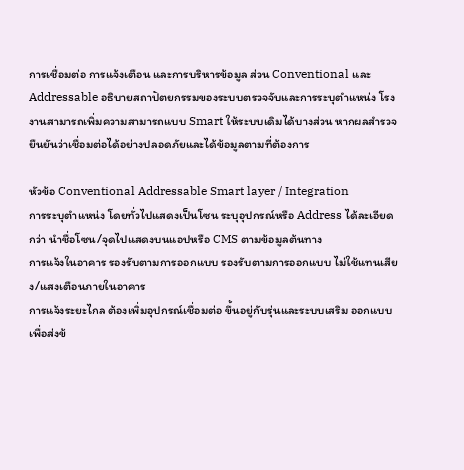การเชื่อมต่อ การแจ้งเตือน และการบริหารข้อมูล ส่วน Conventional และ Addressable อธิบายสถาปัตยกรรมของระบบตรวจจับและการระบุตำแหน่ง โรงงานสามารถเพิ่มความสามารถแบบ Smart ให้ระบบเดิมได้บางส่วน หากผลสำรวจยืนยันว่าเชื่อมต่อได้อย่างปลอดภัยและได้ข้อมูลตามที่ต้องการ

หัวข้อ Conventional Addressable Smart layer / Integration
การระบุตำแหน่ง โดยทั่วไปแสดงเป็นโซน ระบุอุปกรณ์หรือ Address ได้ละเอียดกว่า นำชื่อโซน/จุดไปแสดงบนแอปหรือ CMS ตามข้อมูลต้นทาง
การแจ้งในอาคาร รองรับตามการออกแบบ รองรับตามการออกแบบ ไม่ใช้แทนเสียง/แสงเตือนภายในอาคาร
การแจ้งระยะไกล ต้องเพิ่มอุปกรณ์เชื่อมต่อ ขึ้นอยู่กับรุ่นและระบบเสริม ออกแบบเพื่อส่งข้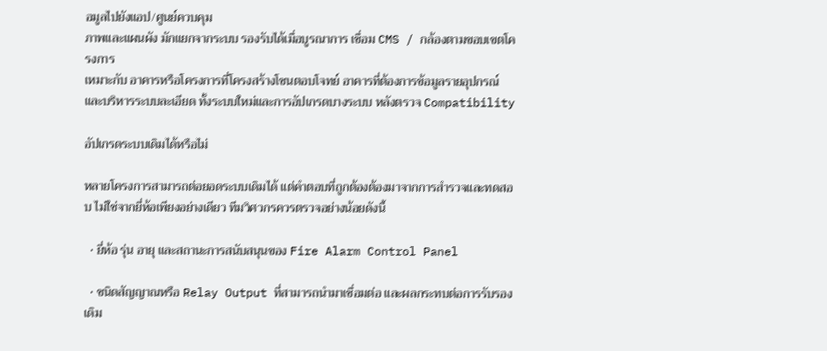อมูลไปยังแอป/ศูนย์ควบคุม
ภาพและแผนผัง มักแยกจากระบบ รองรับได้เมื่อบูรณาการ เชื่อม CMS / กล้องตามขอบเขตโครงการ
เหมาะกับ อาคารหรือโครงการที่โครงสร้างโซนตอบโจทย์ อาคารที่ต้องการข้อมูลรายอุปกรณ์และบริหารระบบละเอียด ทั้งระบบใหม่และการอัปเกรดบางระบบ หลังตรวจ Compatibility

อัปเกรดระบบเดิมได้หรือไม่

หลายโครงการสามารถต่อยอดระบบเดิมได้ แต่คำตอบที่ถูกต้องต้องมาจากการสำรวจและทดสอบ ไม่ใช่จากยี่ห้อเพียงอย่างเดียว ทีมวิศวกรควรตรวจอย่างน้อยดังนี้

  • ยี่ห้อ รุ่น อายุ และสถานะการสนับสนุนของ Fire Alarm Control Panel

  • ชนิดสัญญาณหรือ Relay Output ที่สามารถนำมาเชื่อมต่อ และผลกระทบต่อการรับรองเดิม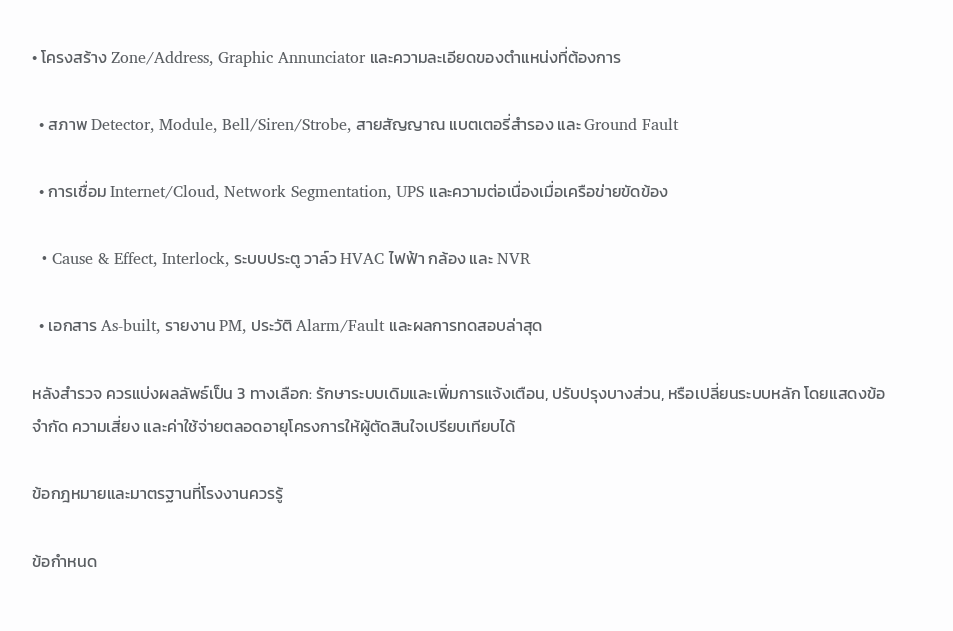• โครงสร้าง Zone/Address, Graphic Annunciator และความละเอียดของตำแหน่งที่ต้องการ

  • สภาพ Detector, Module, Bell/Siren/Strobe, สายสัญญาณ แบตเตอรี่สำรอง และ Ground Fault

  • การเชื่อม Internet/Cloud, Network Segmentation, UPS และความต่อเนื่องเมื่อเครือข่ายขัดข้อง

  • Cause & Effect, Interlock, ระบบประตู วาล์ว HVAC ไฟฟ้า กล้อง และ NVR

  • เอกสาร As-built, รายงาน PM, ประวัติ Alarm/Fault และผลการทดสอบล่าสุด

หลังสำรวจ ควรแบ่งผลลัพธ์เป็น 3 ทางเลือก: รักษาระบบเดิมและเพิ่มการแจ้งเตือน, ปรับปรุงบางส่วน, หรือเปลี่ยนระบบหลัก โดยแสดงข้อจำกัด ความเสี่ยง และค่าใช้จ่ายตลอดอายุโครงการให้ผู้ตัดสินใจเปรียบเทียบได้

ข้อกฎหมายและมาตรฐานที่โรงงานควรรู้

ข้อกำหนด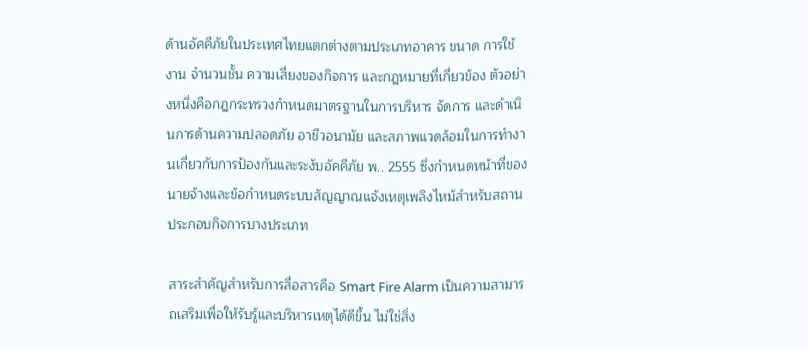ด้านอัคคีภัยในประเทศไทยแตกต่างตามประเภทอาคาร ขนาด การใช้งาน จำนวนชั้น ความเสี่ยงของกิจการ และกฎหมายที่เกี่ยวข้อง ตัวอย่างหนึ่งคือกฎกระทรวงกำหนดมาตรฐานในการบริหาร จัดการ และดำเนินการด้านความปลอดภัย อาชีวอนามัย และสภาพแวดล้อมในการทำงานเกี่ยวกับการป้องกันและระงับอัคคีภัย พ.. 2555 ซึ่งกำหนดหน้าที่ของนายจ้างและข้อกำหนดระบบสัญญาณแจ้งเหตุเพลิงไหม้สำหรับสถานประกอบกิจการบางประเภท

สาระสำคัญสำหรับการสื่อสารคือ Smart Fire Alarm เป็นความสามารถเสริมเพื่อให้รับรู้และบริหารเหตุได้ดีขึ้น ไม่ใช่สิ่ง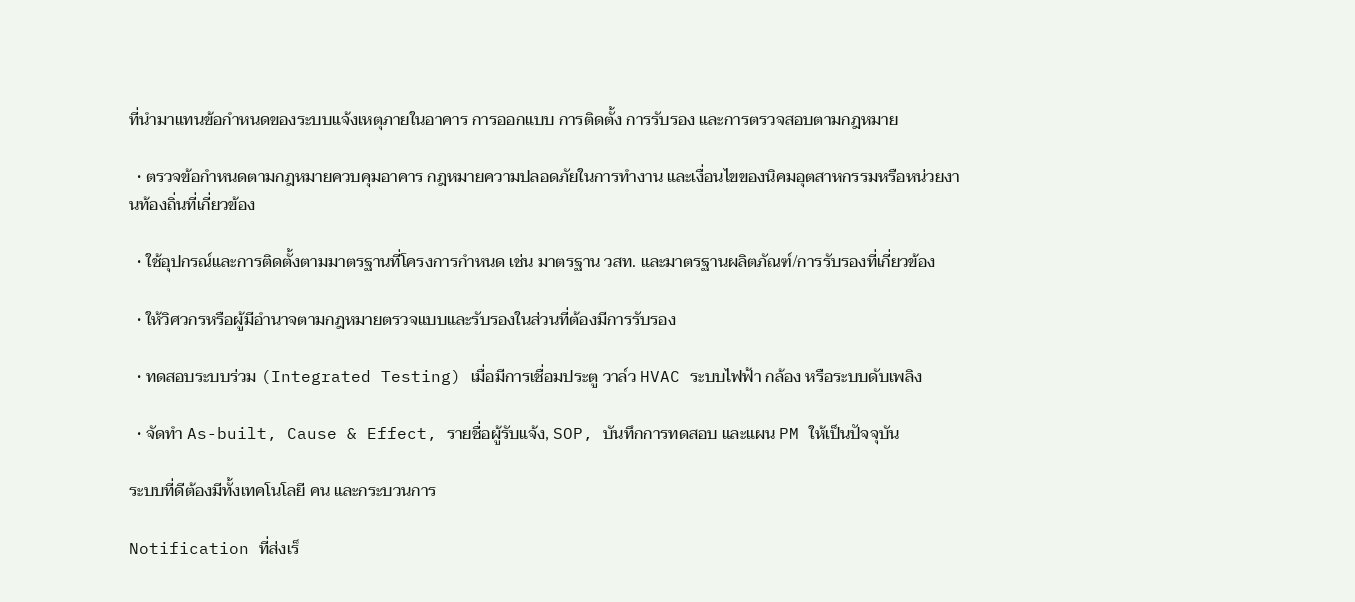ที่นำมาแทนข้อกำหนดของระบบแจ้งเหตุภายในอาคาร การออกแบบ การติดตั้ง การรับรอง และการตรวจสอบตามกฎหมาย

  • ตรวจข้อกำหนดตามกฎหมายควบคุมอาคาร กฎหมายความปลอดภัยในการทำงาน และเงื่อนไขของนิคมอุตสาหกรรมหรือหน่วยงานท้องถิ่นที่เกี่ยวข้อง

  • ใช้อุปกรณ์และการติดตั้งตามมาตรฐานที่โครงการกำหนด เช่น มาตรฐาน วสท. และมาตรฐานผลิตภัณฑ์/การรับรองที่เกี่ยวข้อง

  • ให้วิศวกรหรือผู้มีอำนาจตามกฎหมายตรวจแบบและรับรองในส่วนที่ต้องมีการรับรอง

  • ทดสอบระบบร่วม (Integrated Testing) เมื่อมีการเชื่อมประตู วาล์ว HVAC ระบบไฟฟ้า กล้อง หรือระบบดับเพลิง

  • จัดทำ As-built, Cause & Effect, รายชื่อผู้รับแจ้ง, SOP, บันทึกการทดสอบ และแผน PM ให้เป็นปัจจุบัน

ระบบที่ดีต้องมีทั้งเทคโนโลยี คน และกระบวนการ

Notification ที่ส่งเร็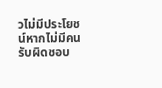วไม่มีประโยชน์หากไม่มีคนรับผิดชอบ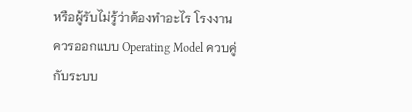หรือผู้รับไม่รู้ว่าต้องทำอะไร โรงงานควรออกแบบ Operating Model ควบคู่กับระบบ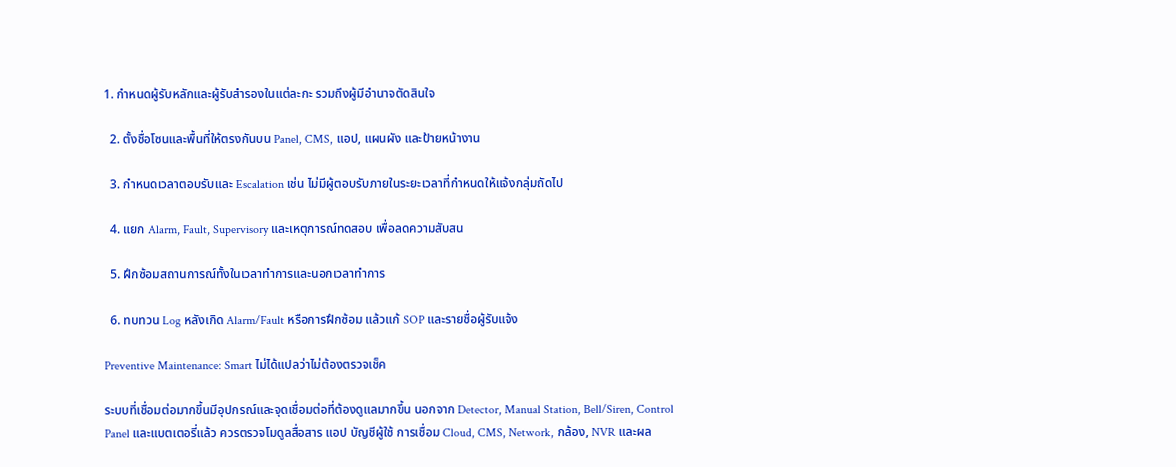1. กำหนดผู้รับหลักและผู้รับสำรองในแต่ละกะ รวมถึงผู้มีอำนาจตัดสินใจ

  2. ตั้งชื่อโซนและพื้นที่ให้ตรงกันบน Panel, CMS, แอป, แผนผัง และป้ายหน้างาน

  3. กำหนดเวลาตอบรับและ Escalation เช่น ไม่มีผู้ตอบรับภายในระยะเวลาที่กำหนดให้แจ้งกลุ่มถัดไป

  4. แยก Alarm, Fault, Supervisory และเหตุการณ์ทดสอบ เพื่อลดความสับสน

  5. ฝึกซ้อมสถานการณ์ทั้งในเวลาทำการและนอกเวลาทำการ

  6. ทบทวน Log หลังเกิด Alarm/Fault หรือการฝึกซ้อม แล้วแก้ SOP และรายชื่อผู้รับแจ้ง

Preventive Maintenance: Smart ไม่ได้แปลว่าไม่ต้องตรวจเช็ค

ระบบที่เชื่อมต่อมากขึ้นมีอุปกรณ์และจุดเชื่อมต่อที่ต้องดูแลมากขึ้น นอกจาก Detector, Manual Station, Bell/Siren, Control Panel และแบตเตอรี่แล้ว ควรตรวจโมดูลสื่อสาร แอป บัญชีผู้ใช้ การเชื่อม Cloud, CMS, Network, กล้อง, NVR และผล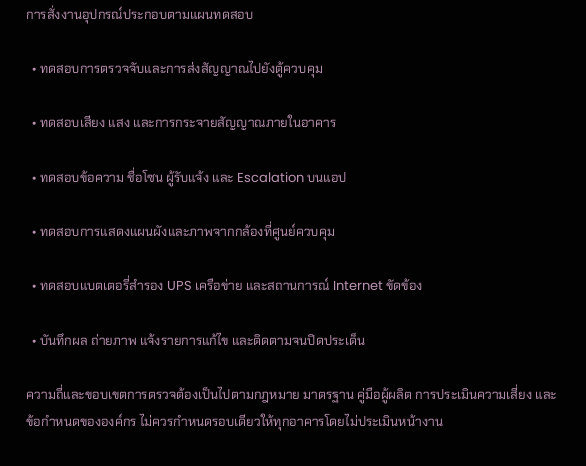การสั่งงานอุปกรณ์ประกอบตามแผนทดสอบ

  • ทดสอบการตรวจจับและการส่งสัญญาณไปยังตู้ควบคุม

  • ทดสอบเสียง แสง และการกระจายสัญญาณภายในอาคาร

  • ทดสอบข้อความ ชื่อโซน ผู้รับแจ้ง และ Escalation บนแอป

  • ทดสอบการแสดงแผนผังและภาพจากกล้องที่ศูนย์ควบคุม

  • ทดสอบแบตเตอรี่สำรอง UPS เครือข่าย และสถานการณ์ Internet ขัดข้อง

  • บันทึกผล ถ่ายภาพ แจ้งรายการแก้ไข และติดตามจนปิดประเด็น

ความถี่และขอบเขตการตรวจต้องเป็นไปตามกฎหมาย มาตรฐาน คู่มือผู้ผลิต การประเมินความเสี่ยง และข้อกำหนดขององค์กร ไม่ควรกำหนดรอบเดียวให้ทุกอาคารโดยไม่ประเมินหน้างาน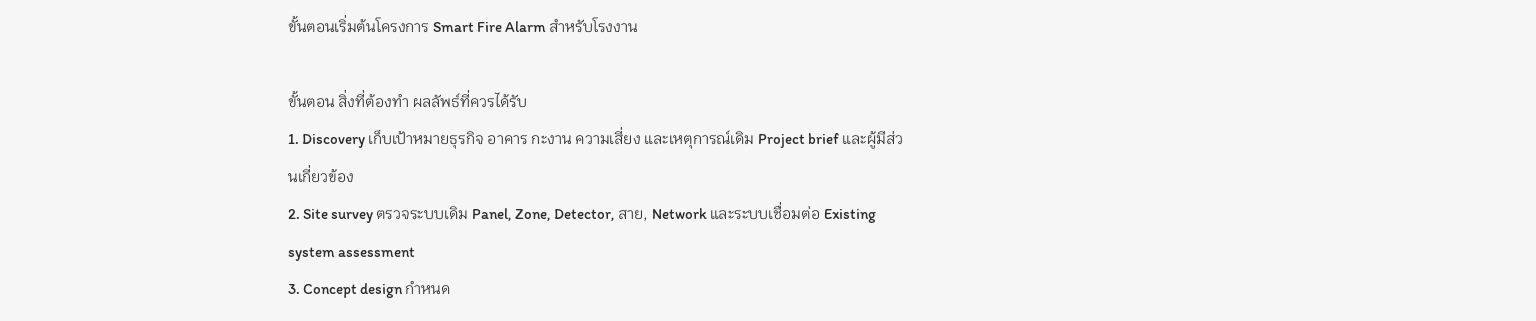ขั้นตอนเริ่มต้นโครงการ Smart Fire Alarm สำหรับโรงงาน

ขั้นตอน สิ่งที่ต้องทำ ผลลัพธ์ที่ควรได้รับ
1. Discovery เก็บเป้าหมายธุรกิจ อาคาร กะงาน ความเสี่ยง และเหตุการณ์เดิม Project brief และผู้มีส่วนเกี่ยวข้อง
2. Site survey ตรวจระบบเดิม Panel, Zone, Detector, สาย, Network และระบบเชื่อมต่อ Existing system assessment
3. Concept design กำหนด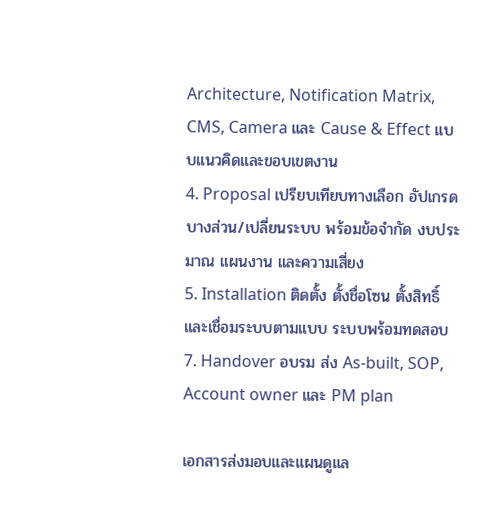Architecture, Notification Matrix, CMS, Camera และ Cause & Effect แบบแนวคิดและขอบเขตงาน
4. Proposal เปรียบเทียบทางเลือก อัปเกรดบางส่วน/เปลี่ยนระบบ พร้อมข้อจำกัด งบประมาณ แผนงาน และความเสี่ยง
5. Installation ติดตั้ง ตั้งชื่อโซน ตั้งสิทธิ์ และเชื่อมระบบตามแบบ ระบบพร้อมทดสอบ
7. Handover อบรม ส่ง As-built, SOP, Account owner และ PM plan

เอกสารส่งมอบและแผนดูแล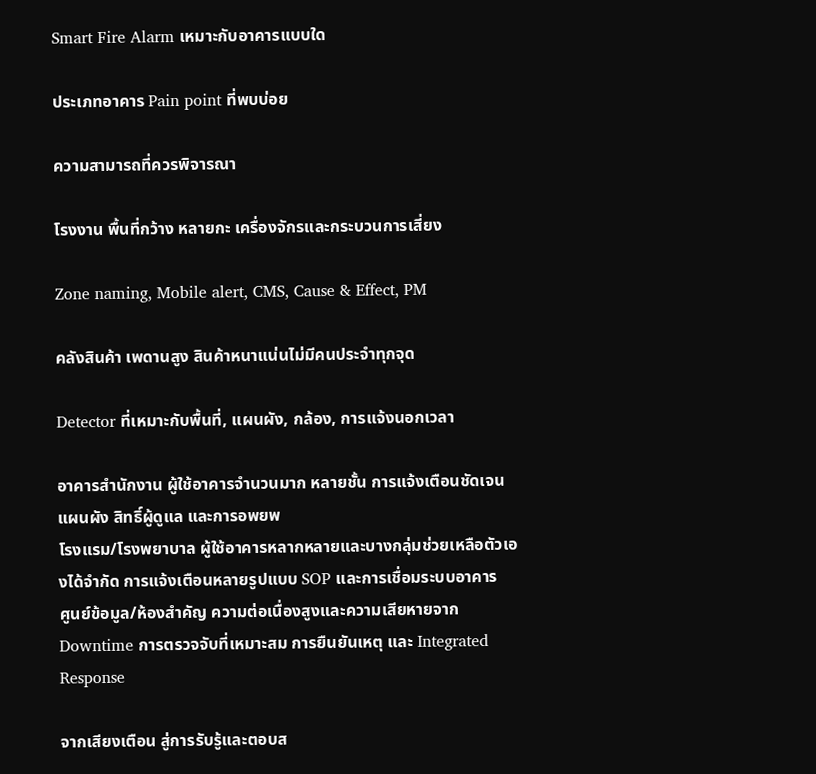Smart Fire Alarm เหมาะกับอาคารแบบใด

ประเภทอาคาร Pain point ที่พบบ่อย

ความสามารถที่ควรพิจารณา

โรงงาน พื้นที่กว้าง หลายกะ เครื่องจักรและกระบวนการเสี่ยง

Zone naming, Mobile alert, CMS, Cause & Effect, PM

คลังสินค้า เพดานสูง สินค้าหนาแน่นไม่มีคนประจำทุกจุด

Detector ที่เหมาะกับพื้นที่, แผนผัง, กล้อง, การแจ้งนอกเวลา

อาคารสำนักงาน ผู้ใช้อาคารจำนวนมาก หลายชั้น การแจ้งเตือนชัดเจน แผนผัง สิทธิ์ผู้ดูแล และการอพยพ
โรงแรม/โรงพยาบาล ผู้ใช้อาคารหลากหลายและบางกลุ่มช่วยเหลือตัวเองได้จำกัด การแจ้งเตือนหลายรูปแบบ SOP และการเชื่อมระบบอาคาร
ศูนย์ข้อมูล/ห้องสำคัญ ความต่อเนื่องสูงและความเสียหายจาก Downtime การตรวจจับที่เหมาะสม การยืนยันเหตุ และ Integrated Response

จากเสียงเตือน สู่การรับรู้และตอบส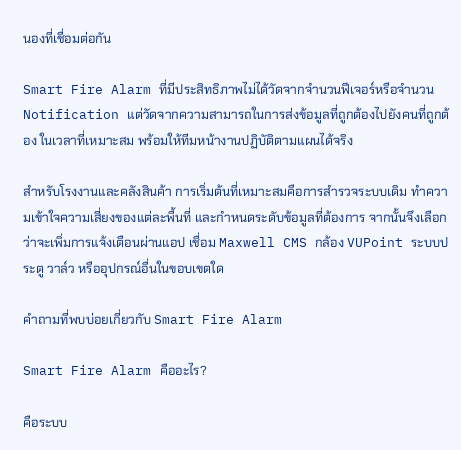นองที่เชื่อมต่อกัน

Smart Fire Alarm ที่มีประสิทธิภาพไม่ได้วัดจากจำนวนฟีเจอร์หรือจำนวน Notification แต่วัดจากความสามารถในการส่งข้อมูลที่ถูกต้องไปยังคนที่ถูกต้อง ในเวลาที่เหมาะสม พร้อมให้ทีมหน้างานปฏิบัติตามแผนได้จริง

สำหรับโรงงานและคลังสินค้า การเริ่มต้นที่เหมาะสมคือการสำรวจระบบเดิม ทำความเข้าใจความเสี่ยงของแต่ละพื้นที่ และกำหนดระดับข้อมูลที่ต้องการ จากนั้นจึงเลือกว่าจะเพิ่มการแจ้งเตือนผ่านแอป เชื่อม Maxwell CMS กล้อง VUPoint ระบบประตู วาล์ว หรืออุปกรณ์อื่นในขอบเขตใด

คำถามที่พบบ่อยเกี่ยวกับ Smart Fire Alarm

Smart Fire Alarm คืออะไร?

คือระบบ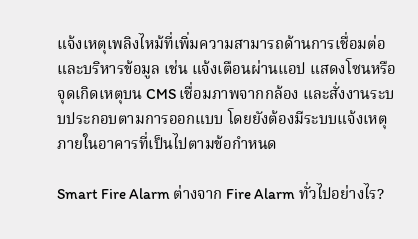แจ้งเหตุเพลิงไหม้ที่เพิ่มความสามารถด้านการเชื่อมต่อและบริหารข้อมูล เช่น แจ้งเตือนผ่านแอป แสดงโซนหรือจุดเกิดเหตุบน CMS เชื่อมภาพจากกล้อง และสั่งงานระบบประกอบตามการออกแบบ โดยยังต้องมีระบบแจ้งเหตุภายในอาคารที่เป็นไปตามข้อกำหนด

Smart Fire Alarm ต่างจาก Fire Alarm ทั่วไปอย่างไร?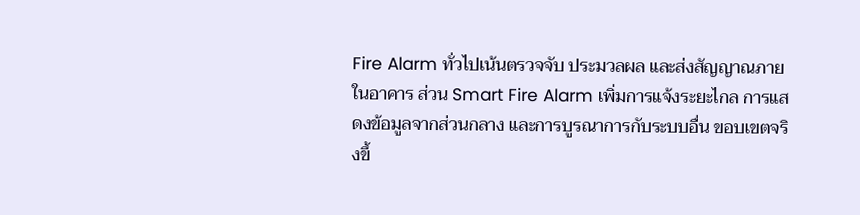Fire Alarm ทั่วไปเน้นตรวจจับ ประมวลผล และส่งสัญญาณภายในอาคาร ส่วน Smart Fire Alarm เพิ่มการแจ้งระยะไกล การแสดงข้อมูลจากส่วนกลาง และการบูรณาการกับระบบอื่น ขอบเขตจริงขึ้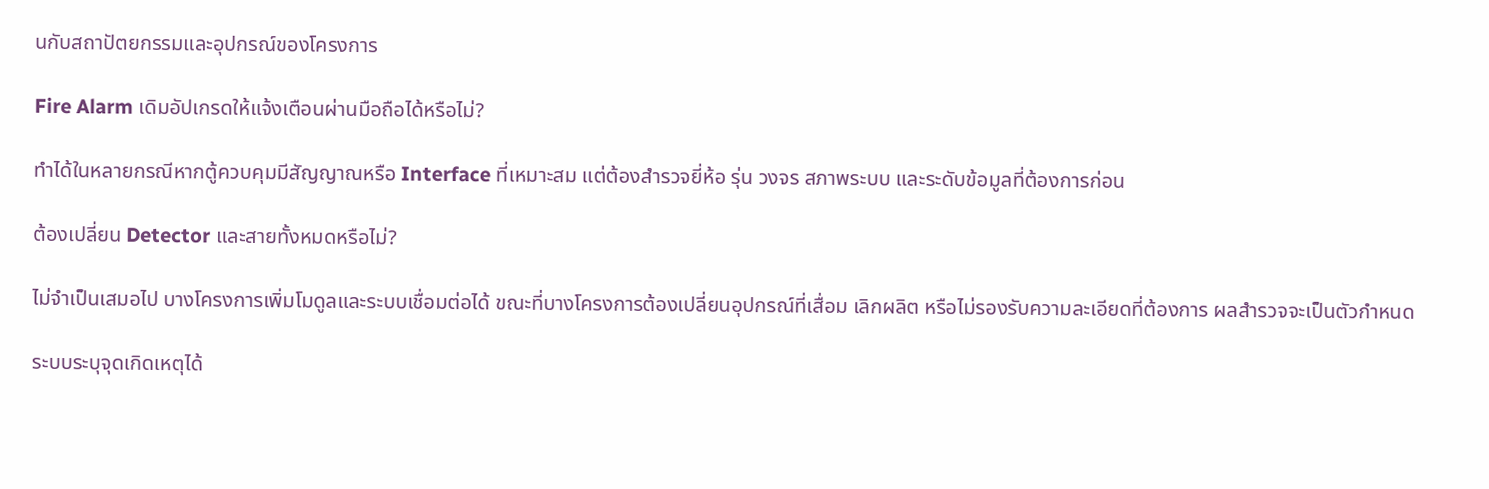นกับสถาปัตยกรรมและอุปกรณ์ของโครงการ

Fire Alarm เดิมอัปเกรดให้แจ้งเตือนผ่านมือถือได้หรือไม่?

ทำได้ในหลายกรณีหากตู้ควบคุมมีสัญญาณหรือ Interface ที่เหมาะสม แต่ต้องสำรวจยี่ห้อ รุ่น วงจร สภาพระบบ และระดับข้อมูลที่ต้องการก่อน

ต้องเปลี่ยน Detector และสายทั้งหมดหรือไม่?

ไม่จำเป็นเสมอไป บางโครงการเพิ่มโมดูลและระบบเชื่อมต่อได้ ขณะที่บางโครงการต้องเปลี่ยนอุปกรณ์ที่เสื่อม เลิกผลิต หรือไม่รองรับความละเอียดที่ต้องการ ผลสำรวจจะเป็นตัวกำหนด

ระบบระบุจุดเกิดเหตุได้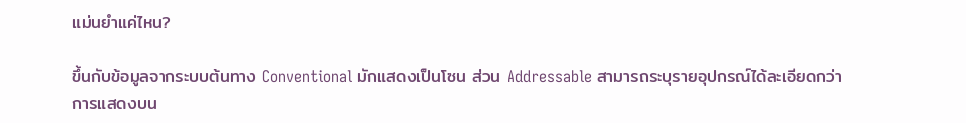แม่นยำแค่ไหน?

ขึ้นกับข้อมูลจากระบบต้นทาง Conventional มักแสดงเป็นโซน ส่วน Addressable สามารถระบุรายอุปกรณ์ได้ละเอียดกว่า การแสดงบน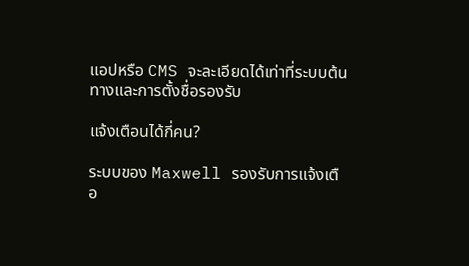แอปหรือ CMS จะละเอียดได้เท่าที่ระบบต้นทางและการตั้งชื่อรองรับ

แจ้งเตือนได้กี่คน?

ระบบของ Maxwell รองรับการแจ้งเตือ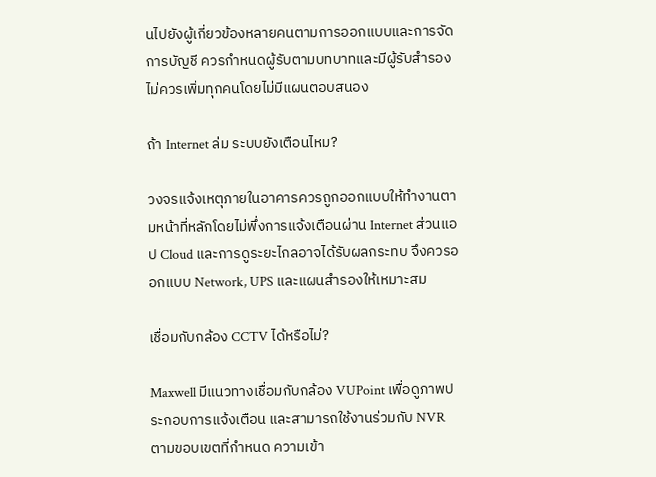นไปยังผู้เกี่ยวข้องหลายคนตามการออกแบบและการจัดการบัญชี ควรกำหนดผู้รับตามบทบาทและมีผู้รับสำรอง ไม่ควรเพิ่มทุกคนโดยไม่มีแผนตอบสนอง

ถ้า Internet ล่ม ระบบยังเตือนไหม?

วงจรแจ้งเหตุภายในอาคารควรถูกออกแบบให้ทำงานตามหน้าที่หลักโดยไม่พึ่งการแจ้งเตือนผ่าน Internet ส่วนแอป Cloud และการดูระยะไกลอาจได้รับผลกระทบ จึงควรออกแบบ Network, UPS และแผนสำรองให้เหมาะสม

เชื่อมกับกล้อง CCTV ได้หรือไม่?

Maxwell มีแนวทางเชื่อมกับกล้อง VUPoint เพื่อดูภาพประกอบการแจ้งเตือน และสามารถใช้งานร่วมกับ NVR ตามขอบเขตที่กำหนด ความเข้า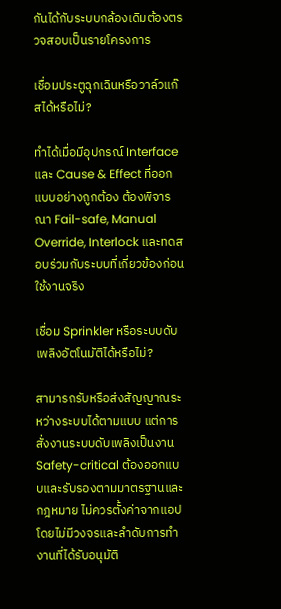กันได้กับระบบกล้องเดิมต้องตรวจสอบเป็นรายโครงการ

เชื่อมประตูฉุกเฉินหรือวาล์วแก๊สได้หรือไม่?

ทำได้เมื่อมีอุปกรณ์ Interface และ Cause & Effect ที่ออกแบบอย่างถูกต้อง ต้องพิจารณา Fail-safe, Manual Override, Interlock และทดสอบร่วมกับระบบที่เกี่ยวข้องก่อนใช้งานจริง

เชื่อม Sprinkler หรือระบบดับเพลิงอัตโนมัติได้หรือไม่?

สามารถรับหรือส่งสัญญาณระหว่างระบบได้ตามแบบ แต่การสั่งงานระบบดับเพลิงเป็นงาน Safety-critical ต้องออกแบบและรับรองตามมาตรฐานและกฎหมาย ไม่ควรตั้งค่าจากแอปโดยไม่มีวงจรและลำดับการทำงานที่ได้รับอนุมัติ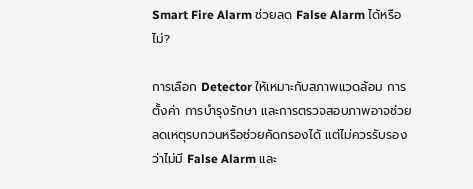Smart Fire Alarm ช่วยลด False Alarm ได้หรือไม่?

การเลือก Detector ให้เหมาะกับสภาพแวดล้อม การตั้งค่า การบำรุงรักษา และการตรวจสอบภาพอาจช่วยลดเหตุรบกวนหรือช่วยคัดกรองได้ แต่ไม่ควรรับรองว่าไม่มี False Alarm และ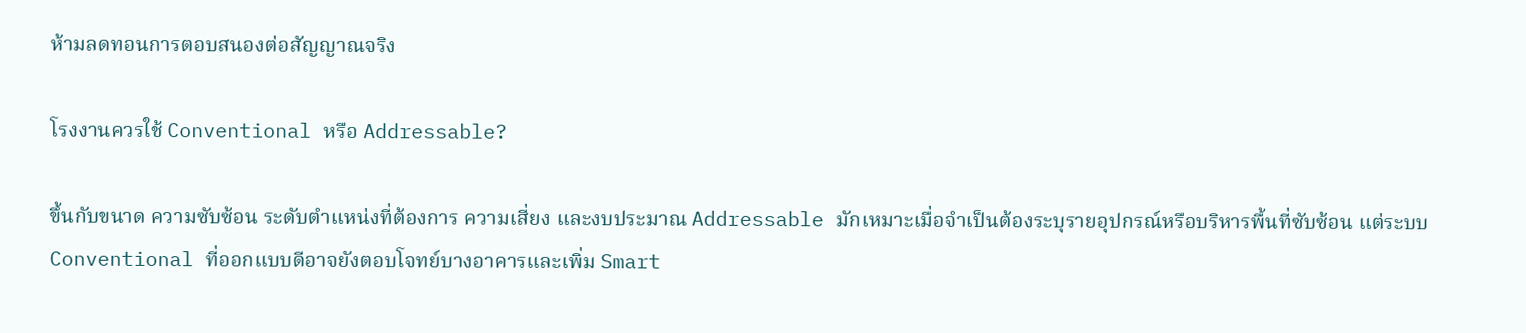ห้ามลดทอนการตอบสนองต่อสัญญาณจริง

โรงงานควรใช้ Conventional หรือ Addressable?

ขึ้นกับขนาด ความซับซ้อน ระดับตำแหน่งที่ต้องการ ความเสี่ยง และงบประมาณ Addressable มักเหมาะเมื่อจำเป็นต้องระบุรายอุปกรณ์หรือบริหารพื้นที่ซับซ้อน แต่ระบบ Conventional ที่ออกแบบดีอาจยังตอบโจทย์บางอาคารและเพิ่ม Smart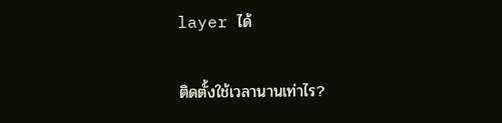layer ได้

ติดตั้งใช้เวลานานเท่าไร?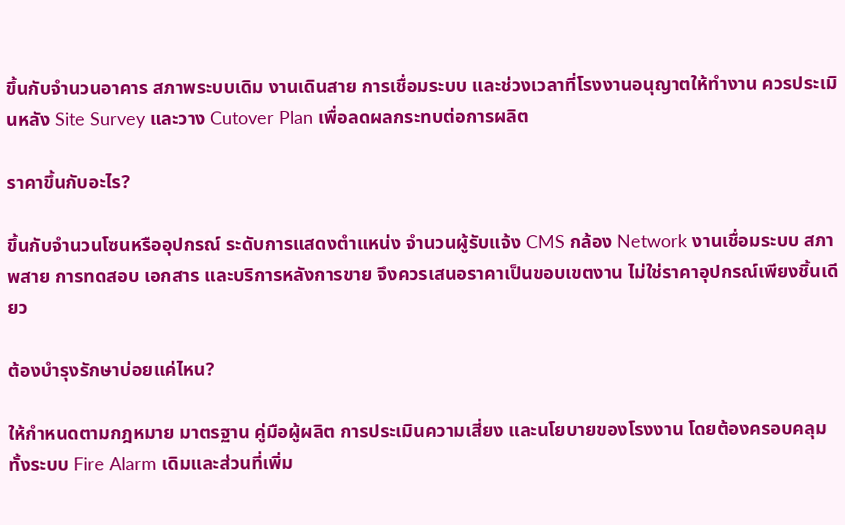ขึ้นกับจำนวนอาคาร สภาพระบบเดิม งานเดินสาย การเชื่อมระบบ และช่วงเวลาที่โรงงานอนุญาตให้ทำงาน ควรประเมินหลัง Site Survey และวาง Cutover Plan เพื่อลดผลกระทบต่อการผลิต

ราคาขึ้นกับอะไร?

ขึ้นกับจำนวนโซนหรืออุปกรณ์ ระดับการแสดงตำแหน่ง จำนวนผู้รับแจ้ง CMS กล้อง Network งานเชื่อมระบบ สภาพสาย การทดสอบ เอกสาร และบริการหลังการขาย จึงควรเสนอราคาเป็นขอบเขตงาน ไม่ใช่ราคาอุปกรณ์เพียงชิ้นเดียว

ต้องบำรุงรักษาบ่อยแค่ไหน?

ให้กำหนดตามกฎหมาย มาตรฐาน คู่มือผู้ผลิต การประเมินความเสี่ยง และนโยบายของโรงงาน โดยต้องครอบคลุมทั้งระบบ Fire Alarm เดิมและส่วนที่เพิ่ม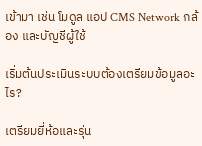เข้ามา เช่น โมดูล แอป CMS Network กล้อง และบัญชีผู้ใช้

เริ่มต้นประเมินระบบต้องเตรียมข้อมูลอะไร?

เตรียมยี่ห้อและรุ่น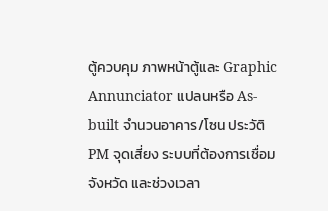ตู้ควบคุม ภาพหน้าตู้และ Graphic Annunciator แปลนหรือ As-built จำนวนอาคาร/โซน ประวัติ PM จุดเสี่ยง ระบบที่ต้องการเชื่อม จังหวัด และช่วงเวลา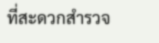ที่สะดวกสำรวจ